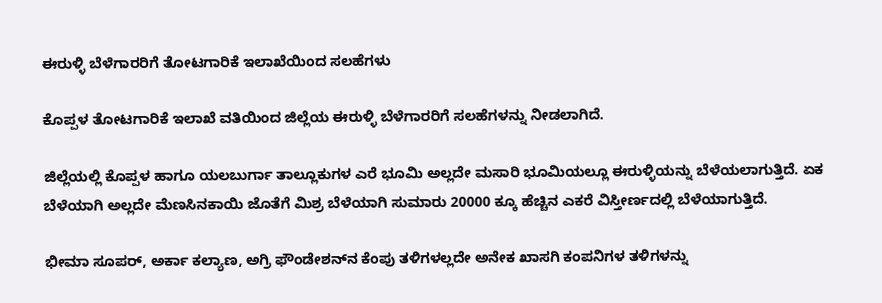ಈರುಳ್ಳಿ ಬೆಳೆಗಾರರಿಗೆ ತೋಟಗಾರಿಕೆ ಇಲಾಖೆಯಿಂದ ಸಲಹೆಗಳು

ಕೊಪ್ಪಳ ತೋಟಗಾರಿಕೆ ಇಲಾಖೆ ವತಿಯಿಂದ ಜಿಲ್ಲೆಯ ಈರುಳ್ಳಿ ಬೆಳೆಗಾರರಿಗೆ ಸಲಹೆಗಳನ್ನು ನೀಡಲಾಗಿದೆ.

ಜಿಲ್ಲೆಯಲ್ಲಿ ಕೊಪ್ಪಳ ಹಾಗೂ ಯಲಬುರ್ಗಾ ತಾಲ್ಲೂಕುಗಳ ಎರೆ ಭೂಮಿ ಅಲ್ಲದೇ ಮಸಾರಿ ಭೂಮಿಯಲ್ಲೂ ಈರುಳ್ಳಿಯನ್ನು ಬೆಳೆಯಲಾಗುತ್ತಿದೆ. ಏಕ ಬೆಳೆಯಾಗಿ ಅಲ್ಲದೇ ಮೆಣಸಿನಕಾಯಿ ಜೊತೆಗೆ ಮಿಶ್ರ ಬೆಳೆಯಾಗಿ ಸುಮಾರು 20000 ಕ್ಕೂ ಹೆಚ್ಚಿನ ಎಕರೆ ವಿಸ್ತೀರ್ಣದಲ್ಲಿ ಬೆಳೆಯಾಗುತ್ತಿದೆ.

ಭೀಮಾ ಸೂಪರ್, ಅರ್ಕಾ ಕಲ್ಯಾಣ, ಅಗ್ರಿ ಫೌಂಡೇಶನ್‌ನ ಕೆಂಪು ತಳಿಗಳಲ್ಲದೇ ಅನೇಕ ಖಾಸಗಿ ಕಂಪನಿಗಳ ತಳಿಗಳನ್ನು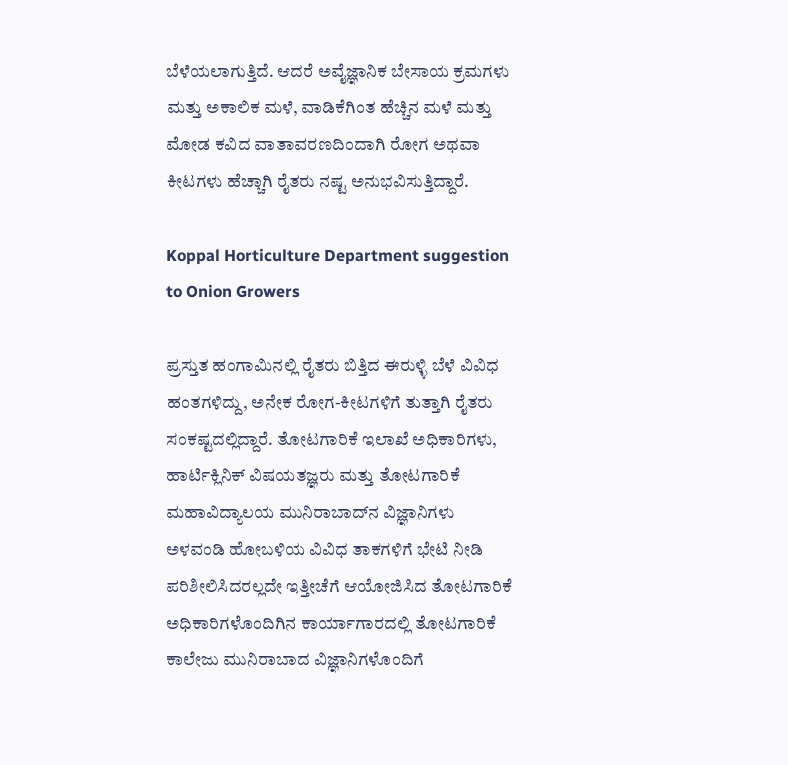ಬೆಳೆಯಲಾಗುತ್ತಿದೆ. ಆದರೆ ಅವೈಜ್ಞಾನಿಕ ಬೇಸಾಯ ಕ್ರಮಗಳು ಮತ್ತು ಅಕಾಲಿಕ ಮಳೆ, ವಾಡಿಕೆಗಿಂತ ಹೆಚ್ಚಿನ ಮಳೆ ಮತ್ತು ಮೋಡ ಕವಿದ ವಾತಾವರಣದಿಂದಾಗಿ ರೋಗ ಅಥವಾ ಕೀಟಗಳು ಹೆಚ್ಚಾಗಿ ರೈತರು ನಷ್ಟ ಅನುಭವಿಸುತ್ತಿದ್ದಾರೆ.

Koppal Horticulture Department suggestion to Onion Growers

ಪ್ರಸ್ತುತ ಹಂಗಾಮಿನಲ್ಲಿ ರೈತರು ಬಿತ್ತಿದ ಈರುಳ್ಳಿ ಬೆಳೆ ವಿವಿಧ ಹಂತಗಳಿದ್ದು, ಅನೇಕ ರೋಗ-ಕೀಟಗಳಿಗೆ ತುತ್ತಾಗಿ ರೈತರು ಸಂಕಷ್ಟದಲ್ಲಿದ್ದಾರೆ. ತೋಟಗಾರಿಕೆ ಇಲಾಖೆ ಅಧಿಕಾರಿಗಳು, ಹಾರ್ಟಿಕ್ಲಿನಿಕ್ ವಿಷಯತಜ್ಞರು ಮತ್ತು ತೋಟಗಾರಿಕೆ ಮಹಾವಿದ್ಯಾಲಯ ಮುನಿರಾಬಾದ್‌ನ ವಿಜ್ಞಾನಿಗಳು ಅಳವಂಡಿ ಹೋಬಳಿಯ ವಿವಿಧ ತಾಕಗಳಿಗೆ ಭೇಟಿ ನೀಡಿ ಪರಿಶೀಲಿಸಿದರಲ್ಲದೇ ಇತ್ತೀಚೆಗೆ ಆಯೋಜಿಸಿದ ತೋಟಗಾರಿಕೆ ಅಧಿಕಾರಿಗಳೊಂದಿಗಿನ ಕಾರ್ಯಾಗಾರದಲ್ಲಿ ತೋಟಗಾರಿಕೆ ಕಾಲೇಜು ಮುನಿರಾಬಾದ ವಿಜ್ಞಾನಿಗಳೊಂದಿಗೆ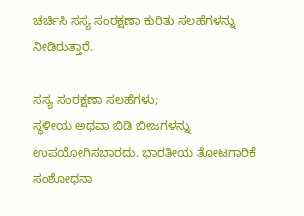ಚರ್ಚಿಸಿ ಸಸ್ಯ ಸಂರಕ್ಷಣಾ ಕುರಿತು ಸಲಹೆಗಳನ್ನು ನೀಡಿರುತ್ತಾರೆ.

ಸಸ್ಯ ಸಂರಕ್ಷಣಾ ಸಲಹೆಗಳು;
ಸ್ಥಳೀಯ ಅಥವಾ ಬಿಡಿ ಬೀಜಗಳನ್ನು ಉಪಯೋಗಿಸಬಾರದು. ಭಾರತೀಯ ತೋಟಗಾರಿಕೆ ಸಂಶೋಧನಾ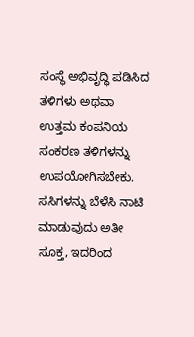ಸಂಸ್ಥೆ ಅಭಿವೃದ್ಧಿ ಪಡಿಸಿದ ತಳಿಗಳು ಅಥವಾ ಉತ್ತಮ ಕಂಪನಿಯ ಸಂಕರಣ ತಳಿಗಳನ್ನು ಉಪಯೋಗಿಸಬೇಕು. ಸಸಿಗಳನ್ನು ಬೆಳೆಸಿ ನಾಟಿ ಮಾಡುವುದು ಅತೀ ಸೂಕ್ತ, ಇದರಿಂದ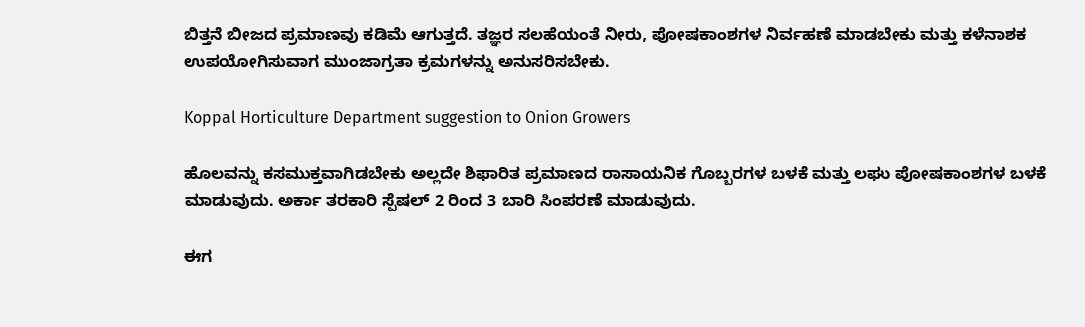ಬಿತ್ತನೆ ಬೀಜದ ಪ್ರಮಾಣವು ಕಡಿಮೆ ಆಗುತ್ತದೆ. ತಜ್ಞರ ಸಲಹೆಯಂತೆ ನೀರು, ಪೋಷಕಾಂಶಗಳ ನಿರ್ವಹಣೆ ಮಾಡಬೇಕು ಮತ್ತು ಕಳೆನಾಶಕ ಉಪಯೋಗಿಸುವಾಗ ಮುಂಜಾಗ್ರತಾ ಕ್ರಮಗಳನ್ನು ಅನುಸರಿಸಬೇಕು.

Koppal Horticulture Department suggestion to Onion Growers

ಹೊಲವನ್ನು ಕಸಮುಕ್ತವಾಗಿಡಬೇಕು ಅಲ್ಲದೇ ಶಿಫಾರಿತ ಪ್ರಮಾಣದ ರಾಸಾಯನಿಕ ಗೊಬ್ಬರಗಳ ಬಳಕೆ ಮತ್ತು ಲಘು ಪೋಷಕಾಂಶಗಳ ಬಳಕೆ ಮಾಡುವುದು. ಅರ್ಕಾ ತರಕಾರಿ ಸ್ಪೆಷಲ್ 2 ರಿಂದ 3 ಬಾರಿ ಸಿಂಪರಣೆ ಮಾಡುವುದು.

ಈಗ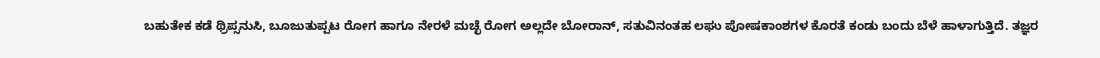ಬಹುತೇಕ ಕಡೆ ಥ್ರಿಪ್ಸನುಸಿ, ಬೂಜುತುಪ್ಪಟ ರೋಗ ಹಾಗೂ ನೇರಳೆ ಮಚ್ಛೆ ರೋಗ ಅಲ್ಲದೇ ಬೋರಾನ್, ಸತುವಿನಂತಹ ಲಘು ಪೋಷಕಾಂಶಗಳ ಕೊರತೆ ಕಂಡು ಬಂದು ಬೆಳೆ ಹಾಳಾಗುತ್ತಿದೆ. ತಜ್ಞರ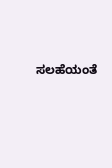ಸಲಹೆಯಂತೆ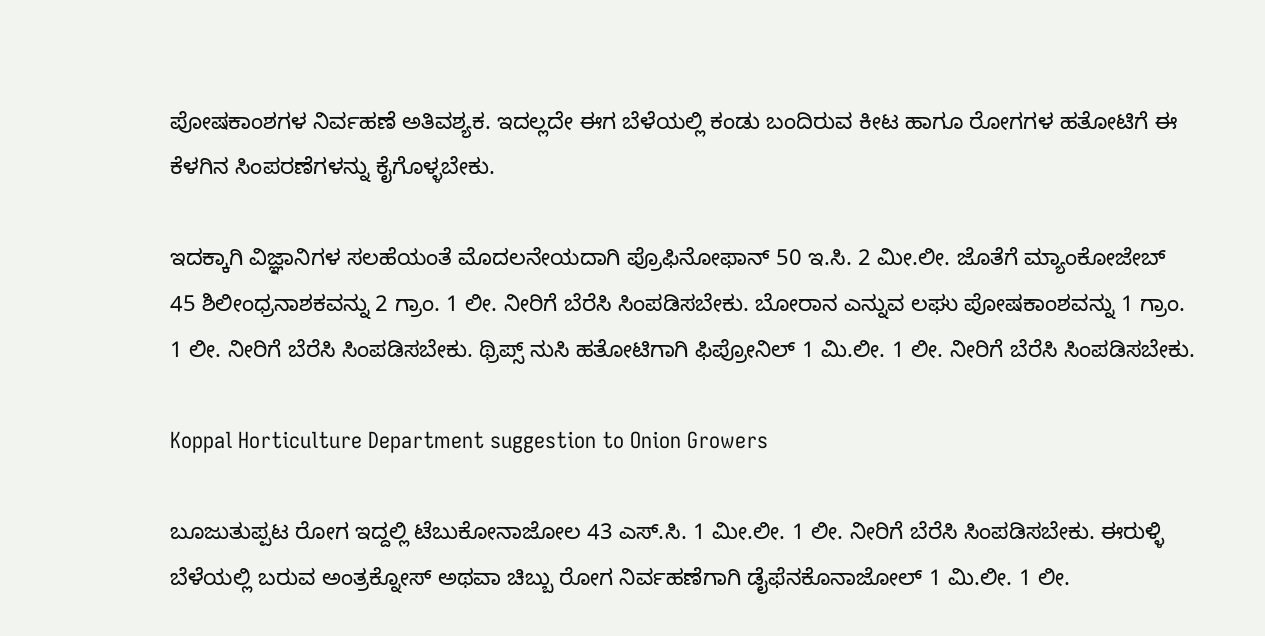ಪೋಷಕಾಂಶಗಳ ನಿರ್ವಹಣೆ ಅತಿವಶ್ಯಕ. ಇದಲ್ಲದೇ ಈಗ ಬೆಳೆಯಲ್ಲಿ ಕಂಡು ಬಂದಿರುವ ಕೀಟ ಹಾಗೂ ರೋಗಗಳ ಹತೋಟಿಗೆ ಈ ಕೆಳಗಿನ ಸಿಂಪರಣೆಗಳನ್ನು ಕೈಗೊಳ್ಳಬೇಕು.

ಇದಕ್ಕಾಗಿ ವಿಜ್ಞಾನಿಗಳ ಸಲಹೆಯಂತೆ ಮೊದಲನೇಯದಾಗಿ ಪ್ರೊಫಿನೋಫಾನ್ 50 ಇ.ಸಿ. 2 ಮೀ.ಲೀ. ಜೊತೆಗೆ ಮ್ಯಾಂಕೋಜೇಬ್ 45 ಶಿಲೀಂಧ್ರನಾಶಕವನ್ನು 2 ಗ್ರಾಂ. 1 ಲೀ. ನೀರಿಗೆ ಬೆರೆಸಿ ಸಿಂಪಡಿಸಬೇಕು. ಬೋರಾನ ಎನ್ನುವ ಲಘು ಪೋಷಕಾಂಶವನ್ನು 1 ಗ್ರಾಂ. 1 ಲೀ. ನೀರಿಗೆ ಬೆರೆಸಿ ಸಿಂಪಡಿಸಬೇಕು. ಥ್ರಿಪ್ಸ್ ನುಸಿ ಹತೋಟಿಗಾಗಿ ಫಿಪ್ರೋನಿಲ್ 1 ಮಿ.ಲೀ. 1 ಲೀ. ನೀರಿಗೆ ಬೆರೆಸಿ ಸಿಂಪಡಿಸಬೇಕು.

Koppal Horticulture Department suggestion to Onion Growers

ಬೂಜುತುಪ್ಪಟ ರೋಗ ಇದ್ದಲ್ಲಿ ಟೆಬುಕೋನಾಜೋಲ 43 ಎಸ್.ಸಿ. 1 ಮೀ.ಲೀ. 1 ಲೀ. ನೀರಿಗೆ ಬೆರೆಸಿ ಸಿಂಪಡಿಸಬೇಕು. ಈರುಳ್ಳಿ ಬೆಳೆಯಲ್ಲಿ ಬರುವ ಅಂತ್ರಕ್ನೋಸ್ ಅಥವಾ ಚಿಬ್ಬು ರೋಗ ನಿರ್ವಹಣೆಗಾಗಿ ಡೈಫೆನಕೊನಾಜೋಲ್ 1 ಮಿ.ಲೀ. 1 ಲೀ.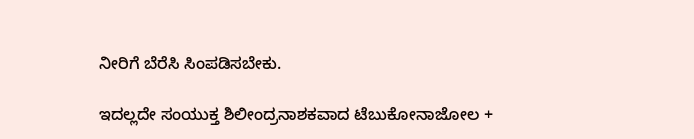ನೀರಿಗೆ ಬೆರೆಸಿ ಸಿಂಪಡಿಸಬೇಕು.

ಇದಲ್ಲದೇ ಸಂಯುಕ್ತ ಶಿಲೀಂದ್ರನಾಶಕವಾದ ಟೆಬುಕೋನಾಜೋಲ +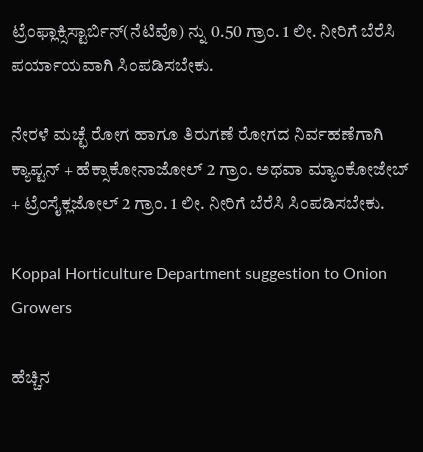ಟ್ರೆಂಫ್ಲಾಕ್ಸಿಸ್ಟಾರ್ಬಿನ್(ನೆಟಿವೊ) ನ್ನು 0.50 ಗ್ರಾಂ. 1 ಲೀ. ನೀರಿಗೆ ಬೆರೆಸಿ ಪರ್ಯಾಯವಾಗಿ ಸಿಂಪಡಿಸಬೇಕು.

ನೇರಳೆ ಮಚ್ಛೆ ರೋಗ ಹಾಗೂ ತಿರುಗಣೆ ರೋಗದ ನಿರ್ವಹಣೆಗಾಗಿ ಕ್ಯಾಪ್ಟನ್ + ಹೆಕ್ಸಾಕೋನಾಜೋಲ್ 2 ಗ್ರಾಂ. ಅಥವಾ ಮ್ಯಾಂಕೋಜೇಬ್ + ಟ್ರೆಂಸೈಕ್ಲಜೋಲ್ 2 ಗ್ರಾಂ. 1 ಲೀ. ನೀರಿಗೆ ಬೆರೆಸಿ ಸಿಂಪಡಿಸಬೇಕು.

Koppal Horticulture Department suggestion to Onion Growers

ಹೆಚ್ಚಿನ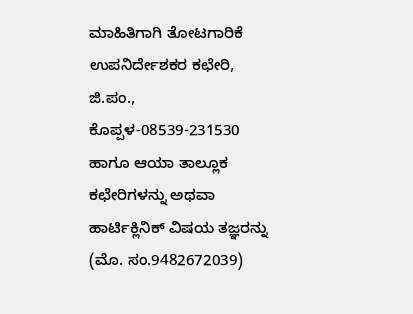ಮಾಹಿತಿಗಾಗಿ ತೋಟಗಾರಿಕೆ ಉಪನಿರ್ದೇಶಕರ ಕಛೇರಿ, ಜಿ.ಪಂ., ಕೊಪ್ಪಳ-08539-231530 ಹಾಗೂ ಆಯಾ ತಾಲ್ಲೂಕ ಕಛೇರಿಗಳನ್ನು ಅಥವಾ ಹಾರ್ಟಿಕ್ಲಿನಿಕ್ ವಿಷಯ ತಜ್ಞರನ್ನು (ಮೊ. ಸಂ.9482672039)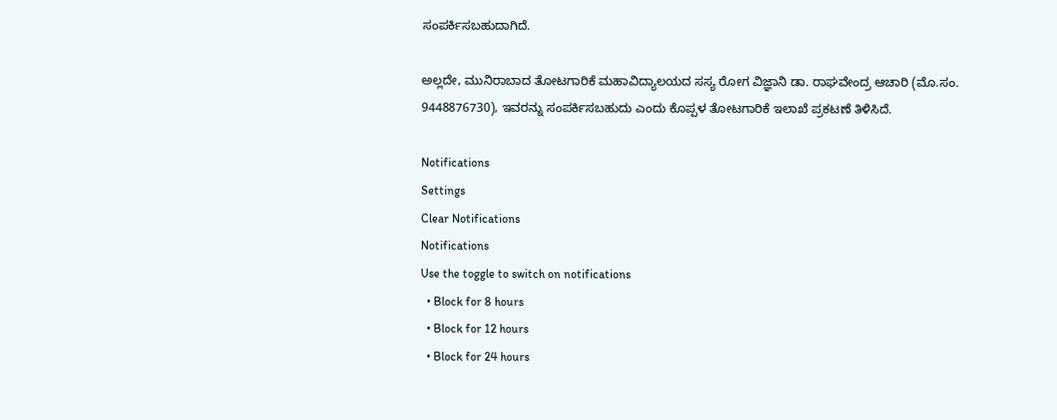ಸಂಪರ್ಕಿಸಬಹುದಾಗಿದೆ.

ಅಲ್ಲದೇ, ಮುನಿರಾಬಾದ ತೋಟಗಾರಿಕೆ ಮಹಾವಿದ್ಯಾಲಯದ ಸಸ್ಯ ರೋಗ ವಿಜ್ಞಾನಿ ಡಾ. ರಾಘವೇಂದ್ರ ಆಚಾರಿ (ಮೊ.ಸಂ. 9448876730), ಇವರನ್ನು ಸಂಪರ್ಕಿಸಬಹುದು ಎಂದು ಕೊಪ್ಪಳ ತೋಟಗಾರಿಕೆ ಇಲಾಖೆ ಪ್ರಕಟಣೆ ತಿಳಿಸಿದೆ.

Notifications
Settings
Clear Notifications
Notifications
Use the toggle to switch on notifications
  • Block for 8 hours
  • Block for 12 hours
  • Block for 24 hours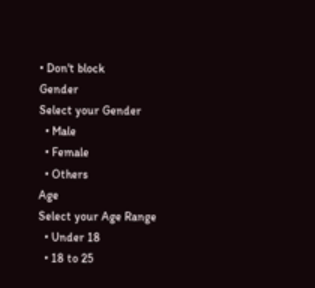• Don't block
Gender
Select your Gender
  • Male
  • Female
  • Others
Age
Select your Age Range
  • Under 18
  • 18 to 25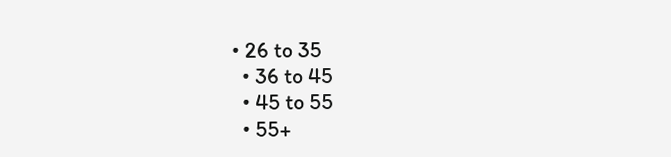• 26 to 35
  • 36 to 45
  • 45 to 55
  • 55+